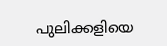പുലിക്കളിയെ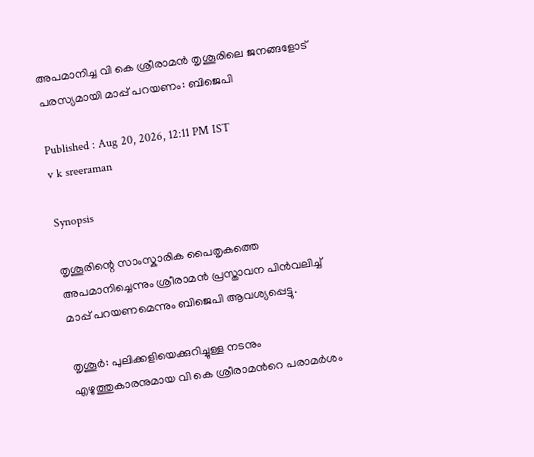അപമാനിച്ച വി കെ ശ്രീരാമൻ തൃശൂരിലെ ജനങ്ങളോട് പരസ്യമായി മാപ്പ് പറയണം: ബിജെപി

Published : Aug 20, 2026, 12:11 PM IST
v k sreeraman

Synopsis

തൃശൂരിന്റെ സാംസ്കാരിക പൈതൃകത്തെ അപമാനിച്ചെന്നും ശ്രീരാമൻ പ്രസ്താവന പിൻവലിച്ച് മാപ്പ് പറയണമെന്നും ബിജെപി ആവശ്യപ്പെട്ടു.

തൃശൂർ: പുലിക്കളിയെക്കുറിച്ചുള്ള നടനും എഴുത്തുകാരനുമായ വി കെ ശ്രീരാമന്‍റെ പരാമർശം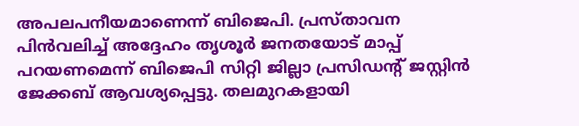അപലപനീയമാണെന്ന് ബിജെപി. പ്രസ്താവന പിൻവലിച്ച് അദ്ദേഹം തൃശൂർ ജനതയോട് മാപ്പ് പറയണമെന്ന് ബിജെപി സിറ്റി ജില്ലാ പ്രസിഡന്‍റ് ജസ്റ്റിൻ ജേക്കബ് ആവശ്യപ്പെട്ടു. തലമുറകളായി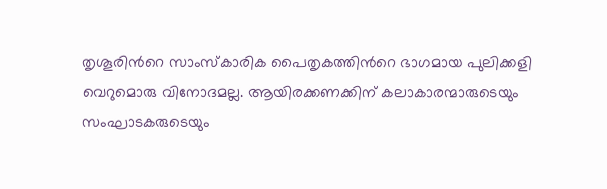തൃശൂരിന്‍റെ സാംസ്കാരിക പൈതൃകത്തിന്‍റെ ഭാഗമായ പുലിക്കളി വെറുമൊരു വിനോദമല്ല. ആയിരക്കണക്കിന് കലാകാരന്മാരുടെയും സംഘാടകരുടെയും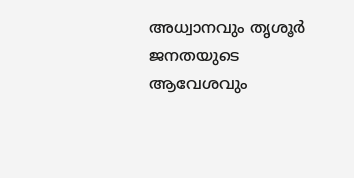അധ്വാനവും തൃശൂർ ജനതയുടെ ആവേശവും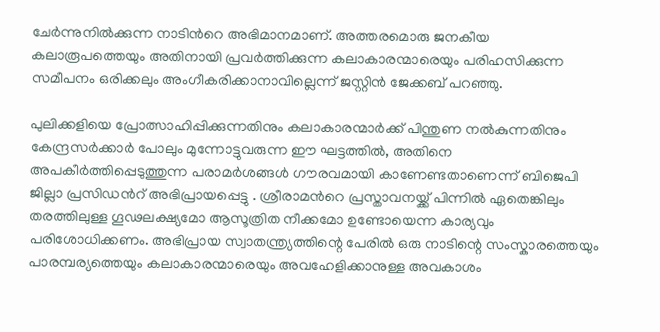ചേർന്നുനിൽക്കുന്ന നാടിന്‍റെ അഭിമാനമാണ്. അത്തരമൊരു ജനകീയ കലാരൂപത്തെയും അതിനായി പ്രവർത്തിക്കുന്ന കലാകാരന്മാരെയും പരിഹസിക്കുന്ന സമീപനം ഒരിക്കലും അംഗീകരിക്കാനാവില്ലെന്ന് ജസ്റ്റിൻ ജേക്കബ് പറഞ്ഞു.

പുലിക്കളിയെ പ്രോത്സാഹിപ്പിക്കുന്നതിനും കലാകാരന്മാർക്ക് പിന്തുണ നൽകുന്നതിനും കേന്ദ്രസർക്കാർ പോലും മുന്നോട്ടുവരുന്ന ഈ ഘട്ടത്തിൽ, അതിനെ അപകീർത്തിപ്പെടുത്തുന്ന പരാമർശങ്ങൾ ഗൗരവമായി കാണേണ്ടതാണെന്ന് ബിജെപി ജില്ലാ പ്രസിഡന്‍റ് അഭിപ്രായപ്പെട്ടു . ശ്രീരാമന്‍റെ പ്രസ്താവനയ്ക്ക് പിന്നിൽ ഏതെങ്കിലും തരത്തിലുള്ള ഗൂഢലക്ഷ്യമോ ആസൂത്രിത നീക്കമോ ഉണ്ടോയെന്ന കാര്യവും പരിശോധിക്കണം. അഭിപ്രായ സ്വാതന്ത്ര്യത്തിന്റെ പേരിൽ ഒരു നാടിന്റെ സംസ്കാരത്തെയും പാരമ്പര്യത്തെയും കലാകാരന്മാരെയും അവഹേളിക്കാനുള്ള അവകാശം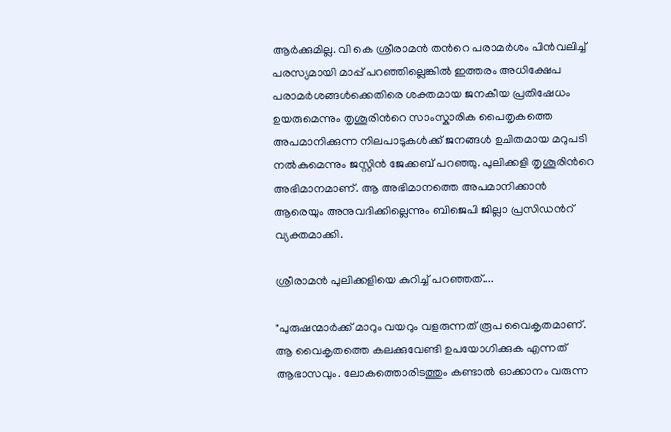ആർക്കുമില്ല. വി കെ ശ്രീരാമൻ തന്‍റെ പരാമർശം പിൻവലിച്ച് പരസ്യമായി മാപ്പ് പറഞ്ഞില്ലെങ്കിൽ ഇത്തരം അധിക്ഷേപ പരാമർശങ്ങൾക്കെതിരെ ശക്തമായ ജനകീയ പ്രതിഷേധം ഉയരുമെന്നും തൃശൂരിന്‍റെ സാംസ്കാരിക പൈതൃകത്തെ അപമാനിക്കുന്ന നിലപാടുകൾക്ക് ജനങ്ങൾ ഉചിതമായ മറുപടി നൽകുമെന്നും ജസ്റ്റിൻ ജേക്കബ് പറഞ്ഞു. പുലിക്കളി തൃശൂരിന്‍റെ അഭിമാനമാണ്. ആ അഭിമാനത്തെ അപമാനിക്കാൻ ആരെയും അനുവദിക്കില്ലെന്നും ബിജെപി ജില്ലാ പ്രസിഡന്‍റ് വ്യക്തമാക്കി.

ശ്രീരാമൻ പുലിക്കളിയെ കുറിച്ച് പറഞ്ഞത്....

"പുരുഷന്മാർക്ക് മാറും വയറും വളരുന്നത് രൂപ വൈകൃതമാണ്. ആ വൈകൃതത്തെ കലക്കുവേണ്ടി ഉപയോഗിക്കുക എന്നത് ആഭാസവും. ലോകത്തൊരിടത്തും കണ്ടാൽ ഓക്കാനം വരുന്ന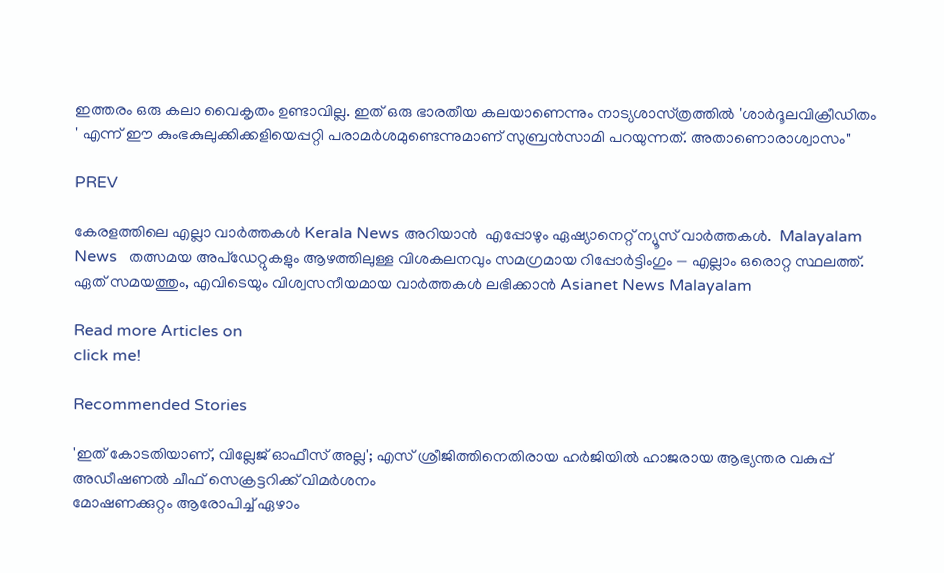ഇത്തരം ഒരു കലാ വൈകൃതം ഉണ്ടാവില്ല. ഇത് ഒരു ഭാരതീയ കലയാണെന്നും നാട്യശാസ്‌ത്രത്തിൽ 'ശാർദൂലവിക്രീഡിതം ' എന്ന് ഈ കുംഭകുലുക്കിക്കളിയെപ്പറ്റി പരാമർശമുണ്ടെന്നുമാണ് സുബ്രൻസാമി പറയുന്നത്. അതാണൊരാശ്വാസം"

PREV

കേരളത്തിലെ എല്ലാ വാർത്തകൾ Kerala News അറിയാൻ  എപ്പോഴും ഏഷ്യാനെറ്റ് ന്യൂസ് വാർത്തകൾ.  Malayalam News   തത്സമയ അപ്‌ഡേറ്റുകളും ആഴത്തിലുള്ള വിശകലനവും സമഗ്രമായ റിപ്പോർട്ടിംഗും — എല്ലാം ഒരൊറ്റ സ്ഥലത്ത്. ഏത് സമയത്തും, എവിടെയും വിശ്വസനീയമായ വാർത്തകൾ ലഭിക്കാൻ Asianet News Malayalam

Read more Articles on
click me!

Recommended Stories

'ഇത് കോടതിയാണ്, വില്ലേജ് ഓഫീസ് അല്ല'; എസ് ശ്രീജിത്തിനെതിരായ ഹർജിയിൽ ഹാജരായ ആഭ്യന്തര വകുപ്പ് അഡീഷണൽ ചീഫ് സെക്രട്ടറിക്ക് വിമർശനം
മോഷണക്കുറ്റം ആരോപിച്ച് ഏഴാം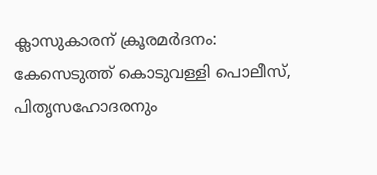ക്ലാസുകാരന് ക്രൂരമർദനം: കേസെടുത്ത് കൊടുവള്ളി പൊലീസ്, പിതൃസഹോദരനും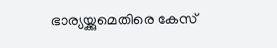ഭാര്യയ്ക്കുമെതിരെ കേസ്